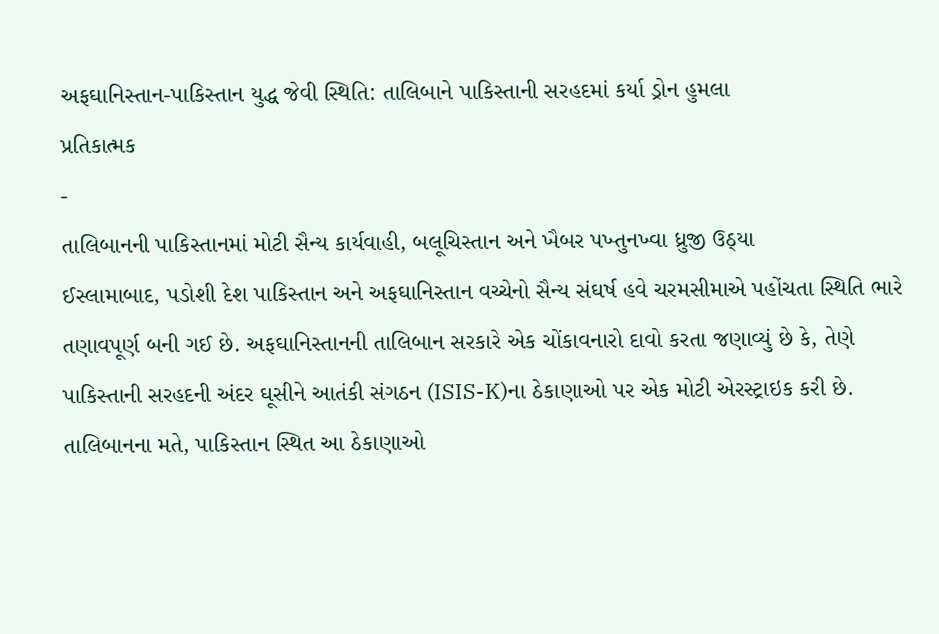અફઘાનિસ્તાન-પાકિસ્તાન યુદ્ધ જેવી સ્થિતિ: તાલિબાને પાકિસ્તાની સરહદમાં કર્યા ડ્રોન હુમલા
પ્રતિકાત્મક
-
તાલિબાનની પાકિસ્તાનમાં મોટી સૈન્ય કાર્યવાહી, બલૂચિસ્તાન અને ખૈબર પખ્તુનખ્વા ધ્રુજી ઉઠ્યા
ઈસ્લામાબાદ, પડોશી દેશ પાકિસ્તાન અને અફઘાનિસ્તાન વચ્ચેનો સૈન્ય સંઘર્ષ હવે ચરમસીમાએ પહોંચતા સ્થિતિ ભારે તણાવપૂર્ણ બની ગઈ છે. અફઘાનિસ્તાનની તાલિબાન સરકારે એક ચોંકાવનારો દાવો કરતા જણાવ્યું છે કે, તેણે પાકિસ્તાની સરહદની અંદર ઘૂસીને આતંકી સંગઠન (ISIS-K)ના ઠેકાણાઓ પર એક મોટી એરસ્ટ્રાઇક કરી છે.
તાલિબાનના મતે, પાકિસ્તાન સ્થિત આ ઠેકાણાઓ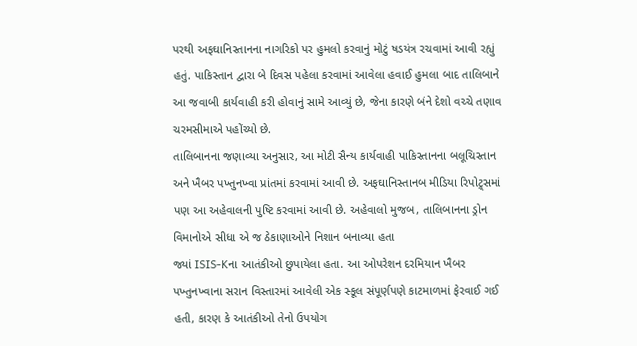પરથી અફઘાનિસ્તાનના નાગરિકો પર હુમલો કરવાનું મોટું ષડયંત્ર રચવામાં આવી રહ્યું હતું. પાકિસ્તાન દ્વારા બે દિવસ પહેલા કરવામાં આવેલા હવાઈ હુમલા બાદ તાલિબાને આ જવાબી કાર્યવાહી કરી હોવાનું સામે આવ્યું છે, જેના કારણે બંને દેશો વચ્ચે તણાવ ચરમસીમાએ પહોંચ્યો છે.
તાલિબાનના જણાવ્યા અનુસાર, આ મોટી સૈન્ય કાર્યવાહી પાકિસ્તાનના બલૂચિસ્તાન અને ખૈબર પખ્તુનખ્વા પ્રાંતમાં કરવામાં આવી છે. અફઘાનિસ્તાનબ મીડિયા રિપોટ્ર્સમાં પણ આ અહેવાલની પુષ્ટિ કરવામાં આવી છે. અહેવાલો મુજબ, તાલિબાનના ડ્રોન વિમાનોએ સીધા એ જ ઠેકાણાઓને નિશાન બનાવ્યા હતા
જ્યાં ISIS-Kના આતંકીઓ છુપાયેલા હતા. આ ઓપરેશન દરમિયાન ખૈબર પખ્તુનખ્વાના સરાન વિસ્તારમાં આવેલી એક સ્કૂલ સંપૂર્ણપણે કાટમાળમાં ફેરવાઈ ગઈ હતી, કારણ કે આતંકીઓ તેનો ઉપયોગ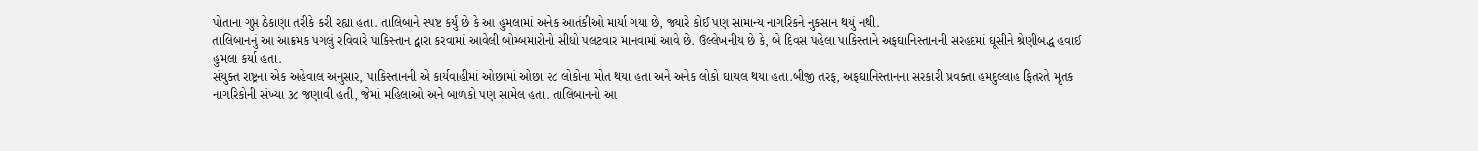પોતાના ગુપ્ત ઠેકાણા તરીકે કરી રહ્યા હતા. તાલિબાને સ્પષ્ટ કર્યું છે કે આ હુમલામાં અનેક આતંકીઓ માર્યા ગયા છે, જ્યારે કોઈ પણ સામાન્ય નાગરિકને નુકસાન થયું નથી.
તાલિબાનનું આ આક્રમક પગલું રવિવારે પાકિસ્તાન દ્વારા કરવામાં આવેલી બોમ્બમારોનો સીધો પલટવાર માનવામાં આવે છે. ઉલ્લેખનીય છે કે, બે દિવસ પહેલા પાકિસ્તાને અફઘાનિસ્તાનની સરહદમાં ઘૂસીને શ્રેણીબદ્ધ હવાઈ હુમલા કર્યા હતા.
સંયુક્ત રાષ્ટ્રના એક અહેવાલ અનુસાર, પાકિસ્તાનની એ કાર્યવાહીમાં ઓછામાં ઓછા ૨૮ લોકોના મોત થયા હતા અને અનેક લોકો ઘાયલ થયા હતા.બીજી તરફ, અફઘાનિસ્તાનના સરકારી પ્રવક્તા હમદુલ્લાહ ફિતરતે મૃતક નાગરિકોની સંખ્યા ૩૮ જણાવી હતી, જેમાં મહિલાઓ અને બાળકો પણ સામેલ હતા. તાલિબાનનો આ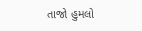તાજો હુમલો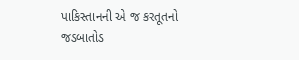પાકિસ્તાનની એ જ કરતૂતનો જડબાતોડ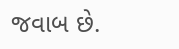જવાબ છે.